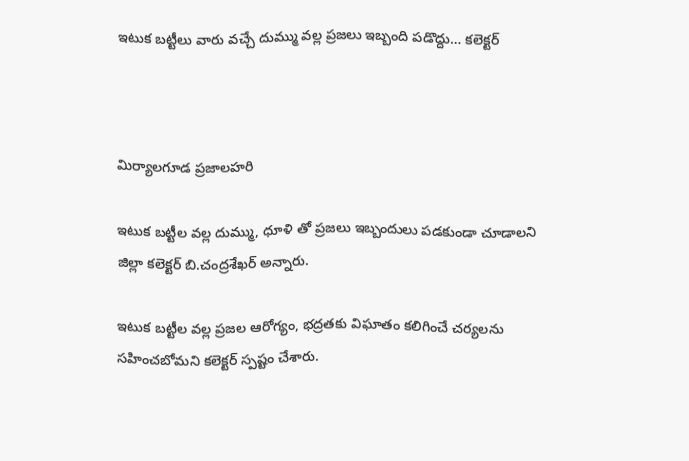ఇటుక బట్టీలు వారు వచ్చే దుమ్ము వల్ల ప్రజలు ఇబ్బంది పడొద్దు… కలెక్టర్



మిర్యాలగూడ ప్రజాలహరి

ఇటుక బట్టీల వల్ల దుమ్ము, ధూళి తో ప్రజలు ఇబ్బందులు పడకుండా చూడాలని జిల్లా కలెక్టర్ బి.చంద్రశేఖర్ అన్నారు.

ఇటుక బట్టీల వల్ల ప్రజల ఆరోగ్యం, భద్రతకు విఘాతం కలిగించే చర్యలను సహించబోమని కలెక్టర్ స్పష్టం చేశారు.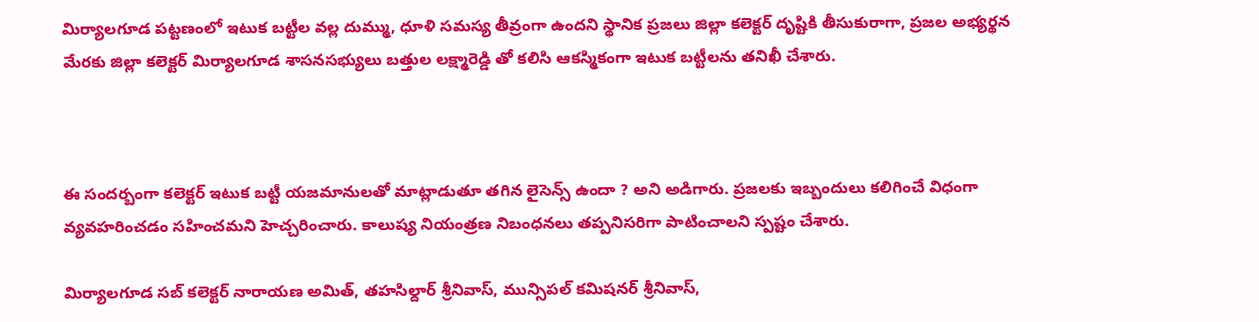మిర్యాలగూడ పట్టణంలో ఇటుక బట్టీల వల్ల దుమ్ము, ధూళి సమస్య తీవ్రంగా ఉందని స్థానిక ప్రజలు జిల్లా కలెక్టర్ దృష్టికి తీసుకురాగా, ప్రజల అభ్యర్థన మేరకు జిల్లా కలెక్టర్ మిర్యాలగూడ శాసనసభ్యులు బత్తుల లక్ష్మారెడ్డి తో కలిసి ఆకస్మికంగా ఇటుక బట్టీలను తనిఖీ చేశారు.



ఈ సందర్బంగా కలెక్టర్ ఇటుక బట్టీ యజమానులతో మాట్లాడుతూ తగిన లైసెన్స్ ఉందా ? అని అడిగారు. ప్రజలకు ఇబ్బందులు కలిగించే విధంగా వ్యవహరించడం సహించమని హెచ్చరించారు. కాలుష్య నియంత్రణ నిబంధనలు తప్పనిసరిగా పాటించాలని స్పష్టం చేశారు.

మిర్యాలగూడ సబ్ కలెక్టర్ నారాయణ అమిత్, తహసిల్దార్ శ్రీనివాస్, మున్సిపల్ కమిషనర్ శ్రీనివాస్,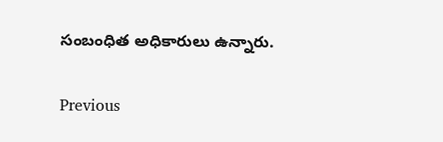సంబంధిత అధికారులు ఉన్నారు.

Previous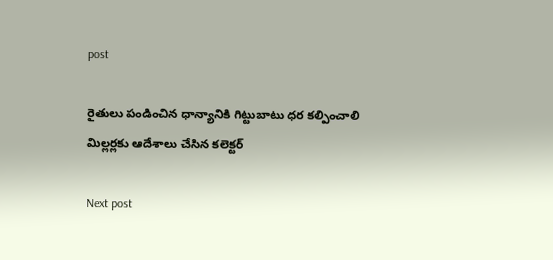post

రైతులు పండించిన ధాన్యానికి గిట్టుబాటు ధర కల్పించాలి మిల్లర్లకు ఆదేశాలు చేసిన కలెక్టర్

Next post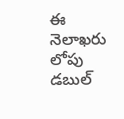ఈ నెలాఖరు లోపు డబుల్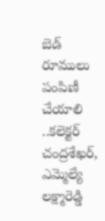బెడ్ రూములు పంపిణీ చేయాలి ..కలెక్టర్ చంద్రశేఖర్, ఎమ్మెల్యే లక్ష్మారెడ్డి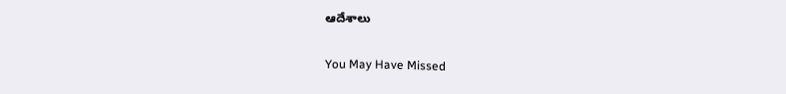ఆదేశాలు

You May Have Missed